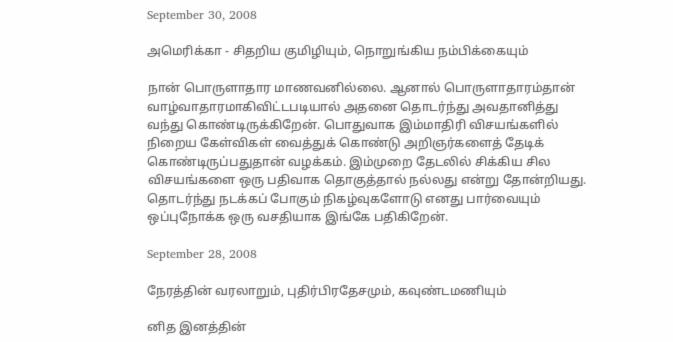September 30, 2008

அமெரிக்கா - சிதறிய குமிழியும், நொறுங்கிய நம்பிக்கையும்

நான் பொருளாதார மாணவனில்லை. ஆனால் பொருளாதாரம்தான் வாழ்வாதாரமாகிவிட்டபடியால் அதனை தொடர்ந்து அவதானித்து வந்து கொண்டிருக்கிறேன். பொதுவாக இம்மாதிரி விசயங்களில் நிறைய கேள்விகள் வைத்துக் கொண்டு அறிஞர்களைத் தேடிக் கொண்டிருப்பதுதான் வழக்கம். இம்முறை தேடலில் சிக்கிய சில விசயங்களை ஒரு பதிவாக தொகுத்தால் நல்லது என்று தோன்றியது. தொடர்ந்து நடக்கப் போகும் நிகழ்வுகளோடு எனது பார்வையும் ஒப்புநோக்க ஒரு வசதியாக இங்கே பதிகிறேன்.

September 28, 2008

நேரத்தின் வரலாறும், புதிர்பிரதேசமும், கவுண்டமணியும்

னித இனத்தின்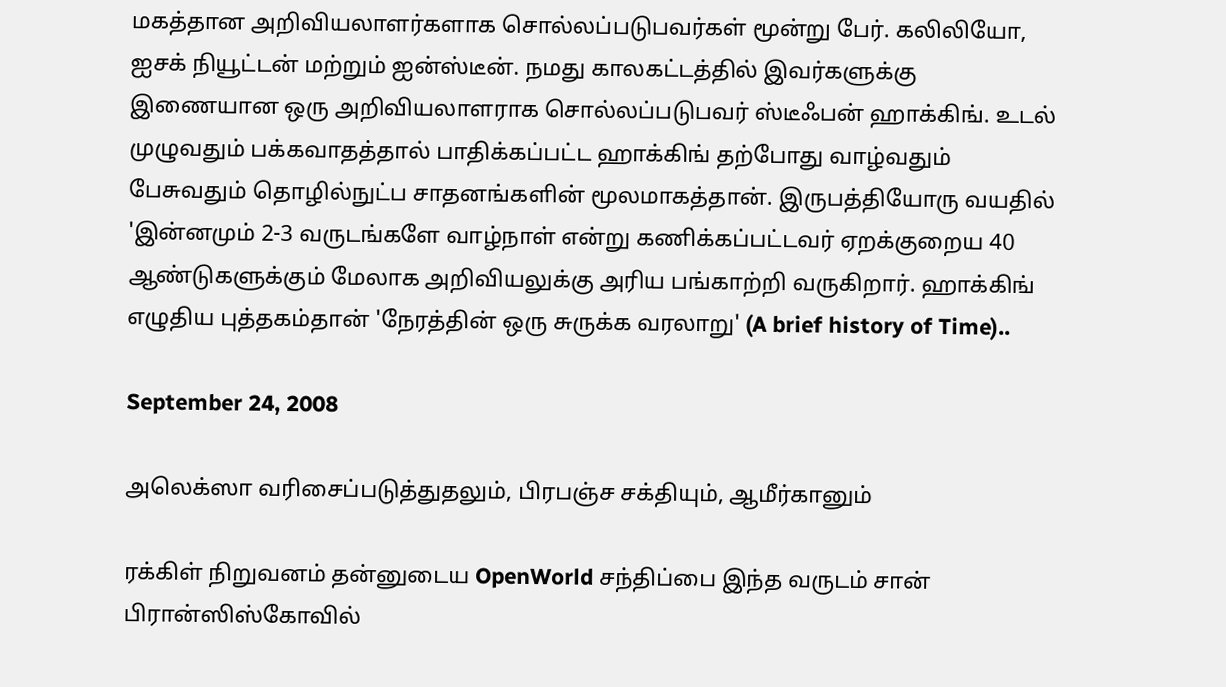மகத்தான அறிவியலாளர்களாக சொல்லப்படுபவர்கள் மூன்று பேர். கலிலியோ, ஐசக் நியூட்டன் மற்றும் ஐன்ஸ்டீன். நமது காலகட்டத்தில் இவர்களுக்கு இணையான ஒரு அறிவியலாளராக சொல்லப்படுபவர் ஸ்டீஃபன் ஹாக்கிங். உடல் முழுவதும் பக்கவாதத்தால் பாதிக்கப்பட்ட ஹாக்கிங் தற்போது வாழ்வதும் பேசுவதும் தொழில்நுட்ப சாதனங்களின் மூலமாகத்தான். இருபத்தியோரு வயதில் 'இன்னமும் 2-3 வருடங்களே வாழ்நாள் என்று கணிக்கப்பட்டவர் ஏறக்குறைய 40 ஆண்டுகளுக்கும் மேலாக அறிவியலுக்கு அரிய பங்காற்றி வருகிறார். ஹாக்கிங் எழுதிய புத்தகம்தான் 'நேரத்தின் ஒரு சுருக்க வரலாறு' (A brief history of Time)..

September 24, 2008

அலெக்ஸா வரிசைப்படுத்துதலும், பிரபஞ்ச சக்தியும், ஆமீர்கானும்

ரக்கிள் நிறுவனம் தன்னுடைய OpenWorld சந்திப்பை இந்த வருடம் சான் பிரான்ஸிஸ்கோவில்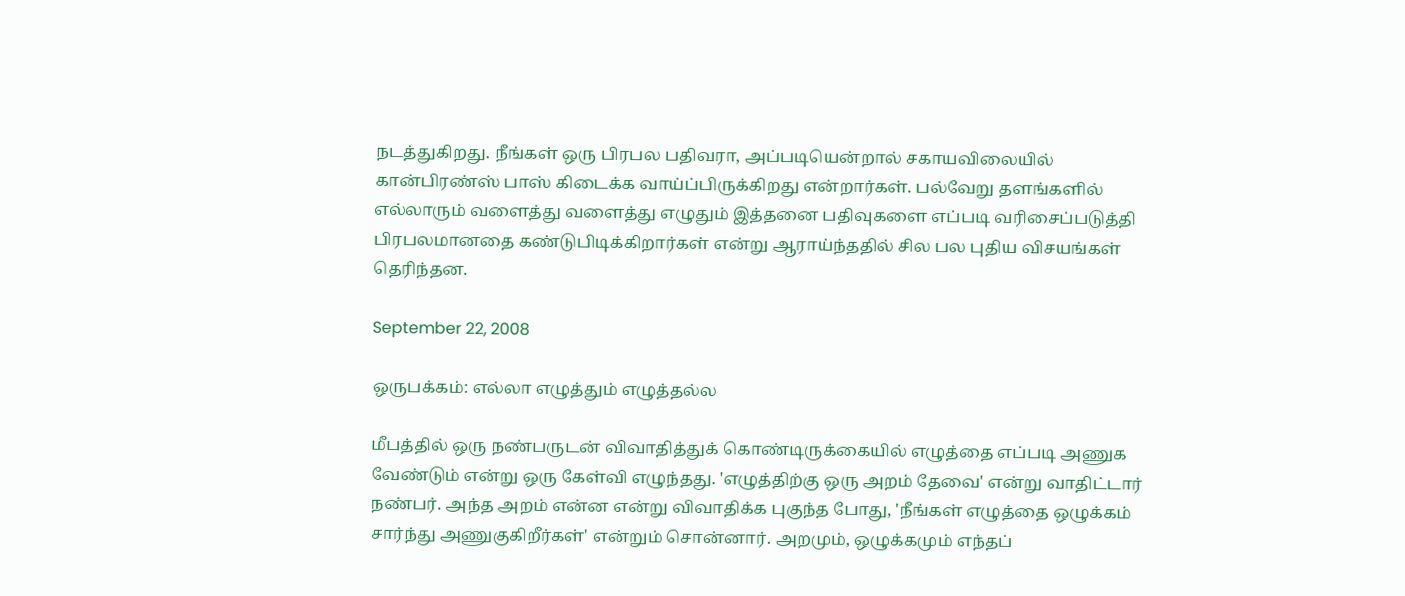நடத்துகிறது. நீங்கள் ஒரு பிரபல பதிவரா, அப்படியென்றால் சகாயவிலையில் கான்பிரண்ஸ் பாஸ் கிடைக்க வாய்ப்பிருக்கிறது என்றார்கள். பல்வேறு தளங்களில் எல்லாரும் வளைத்து வளைத்து எழுதும் இத்தனை பதிவுகளை எப்படி வரிசைப்படுத்தி பிரபலமானதை கண்டுபிடிக்கிறார்கள் என்று ஆராய்ந்ததில் சில பல புதிய விசயங்கள் தெரிந்தன.

September 22, 2008

ஒருபக்கம்: எல்லா எழுத்தும் எழுத்தல்ல

மீபத்தில் ஒரு நண்பருடன் விவாதித்துக் கொண்டிருக்கையில் எழுத்தை எப்படி அணுக வேண்டும் என்று ஒரு கேள்வி எழுந்தது. 'எழுத்திற்கு ஒரு அறம் தேவை' என்று வாதிட்டார் நண்பர். அந்த அறம் என்ன என்று விவாதிக்க புகுந்த போது, 'நீங்கள் எழுத்தை ஒழுக்கம் சார்ந்து அணுகுகிறீர்கள்' என்றும் சொன்னார். அறமும், ஒழுக்கமும் எந்தப்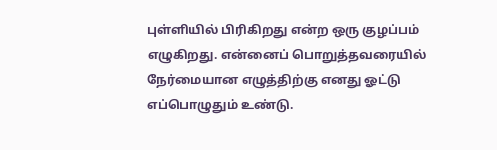புள்ளியில் பிரிகிறது என்ற ஒரு குழப்பம் எழுகிறது. என்னைப் பொறுத்தவரையில் நேர்மையான எழுத்திற்கு எனது ஓட்டு எப்பொழுதும் உண்டு.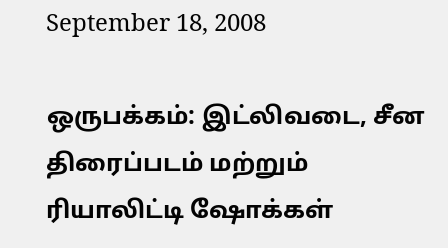September 18, 2008

ஒருபக்கம்: இட்லிவடை, சீன திரைப்படம் மற்றும் ரியாலிட்டி ஷோக்கள்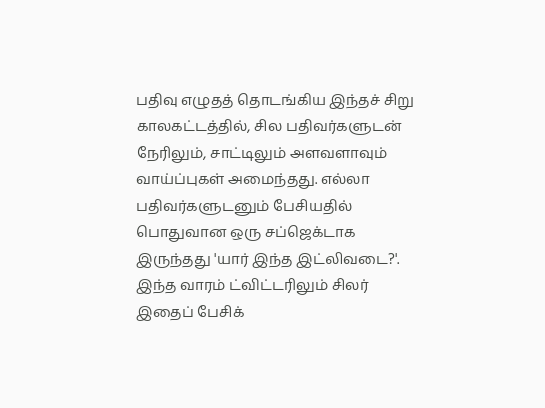பதிவு எழுதத் தொடங்கிய இந்தச் சிறு காலகட்டத்தில், சில பதிவர்களுடன் நேரிலும், சாட்டிலும் அளவளாவும் வாய்ப்புகள் அமைந்தது. எல்லா பதிவர்களுடனும் பேசியதில் பொதுவான ஒரு சப்ஜெக்டாக இருந்தது 'யார் இந்த இட்லிவடை?'. இந்த வாரம் ட்விட்டரிலும் சிலர் இதைப் பேசிக்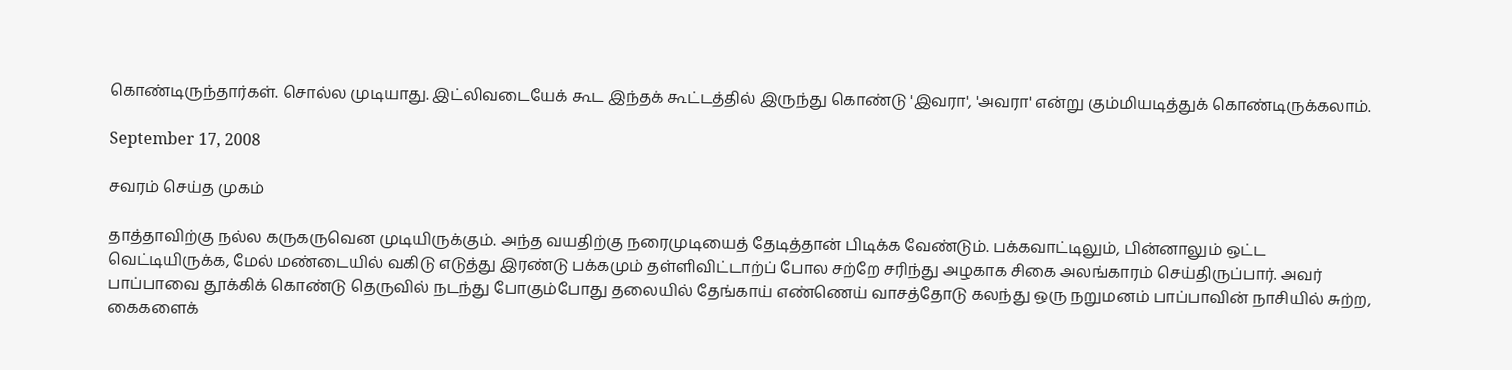கொண்டிருந்தார்கள். சொல்ல முடியாது. இட்லிவடையேக் கூட இந்தக் கூட்டத்தில் இருந்து கொண்டு 'இவரா', 'அவரா' என்று கும்மியடித்துக் கொண்டிருக்கலாம்.

September 17, 2008

சவரம் செய்த முகம்

தாத்தாவிற்கு நல்ல கருகருவென முடியிருக்கும். அந்த வயதிற்கு நரைமுடியைத் தேடித்தான் பிடிக்க வேண்டும். பக்கவாட்டிலும், பின்னாலும் ஒட்ட வெட்டியிருக்க, மேல் மண்டையில் வகிடு எடுத்து இரண்டு பக்கமும் தள்ளிவிட்டாற்ப் போல சற்றே சரிந்து அழகாக சிகை அலங்காரம் செய்திருப்பார். அவர் பாப்பாவை தூக்கிக் கொண்டு தெருவில் நடந்து போகும்போது தலையில் தேங்காய் எண்ணெய் வாசத்தோடு கலந்து ஒரு நறுமனம் பாப்பாவின் நாசியில் சுற்ற, கைகளைக்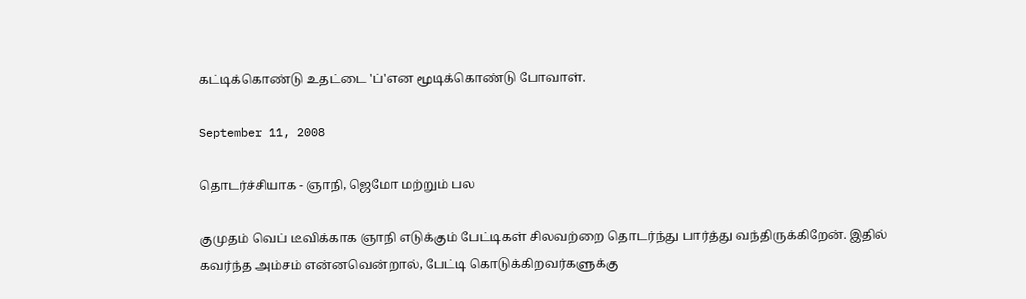கட்டிக்கொண்டு உதட்டை 'ப்'என மூடிக்கொண்டு போவாள்.

September 11, 2008

தொடர்ச்சியாக - ஞாநி, ஜெமோ மற்றும் பல

குமுதம் வெப் டீவிக்காக ஞாநி எடுக்கும் பேட்டிகள் சிலவற்றை தொடர்ந்து பார்த்து வந்திருக்கிறேன். இதில் கவர்ந்த அம்சம் என்னவென்றால், பேட்டி கொடுக்கிறவர்களுக்கு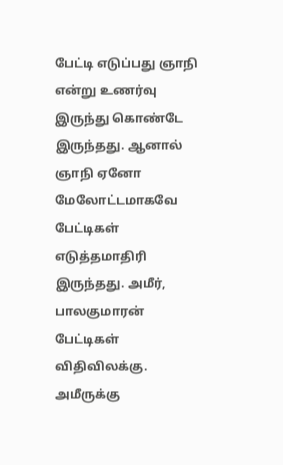பேட்டி எடுப்பது ஞாநி என்று உணர்வு இருந்து கொண்டே இருந்தது. ஆனால் ஞாநி ஏனோ மேலோட்டமாகவே பேட்டிகள் எடுத்தமாதிரி இருந்தது. அமீர், பாலகுமாரன் பேட்டிகள் விதிவிலக்கு. அமீருக்கு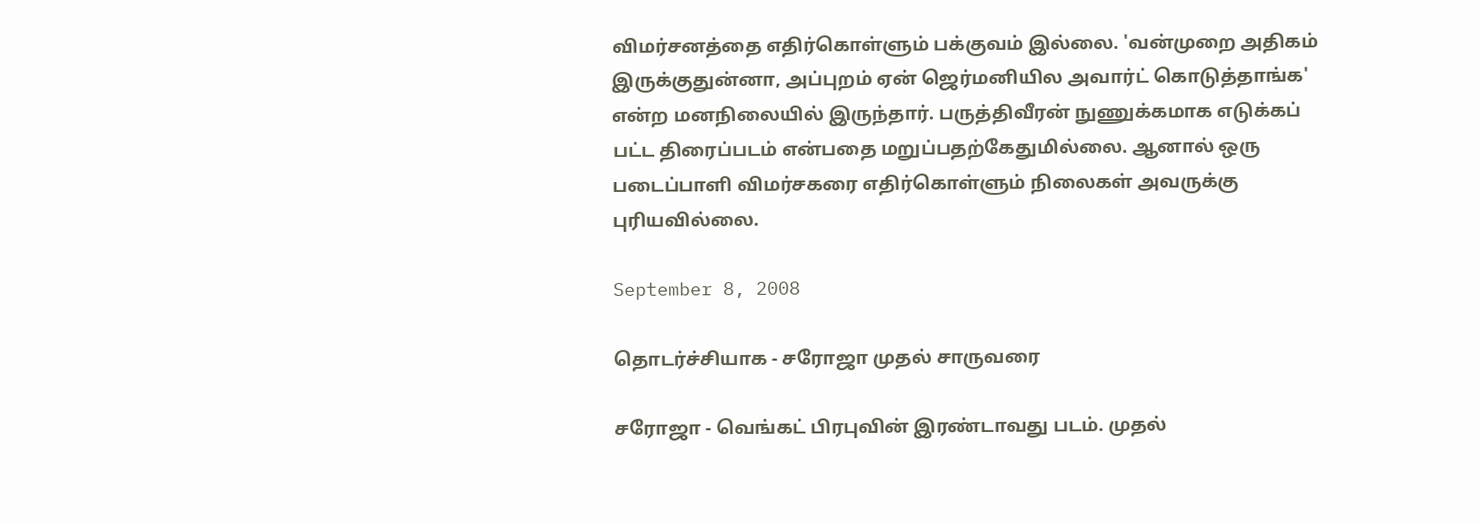விமர்சனத்தை எதிர்கொள்ளும் பக்குவம் இல்லை. 'வன்முறை அதிகம் இருக்குதுன்னா, அப்புறம் ஏன் ஜெர்மனியில அவார்ட் கொடுத்தாங்க' என்ற மனநிலையில் இருந்தார். பருத்திவீரன் நுணுக்கமாக எடுக்கப் பட்ட திரைப்படம் என்பதை மறுப்பதற்கேதுமில்லை. ஆனால் ஒரு படைப்பாளி விமர்சகரை எதிர்கொள்ளும் நிலைகள் அவருக்கு புரியவில்லை.

September 8, 2008

தொடர்ச்சியாக - சரோஜா முதல் சாருவரை

சரோஜா - வெங்கட் பிரபுவின் இரண்டாவது படம். முதல்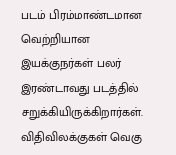படம் பிரம்மாண்டமான வெற்றியான இயக்குநர்கள் பலர் இரண்டாவது படத்தில் சறுக்கியிருக்கிறார்கள். விதிவிலக்குகள் வெகு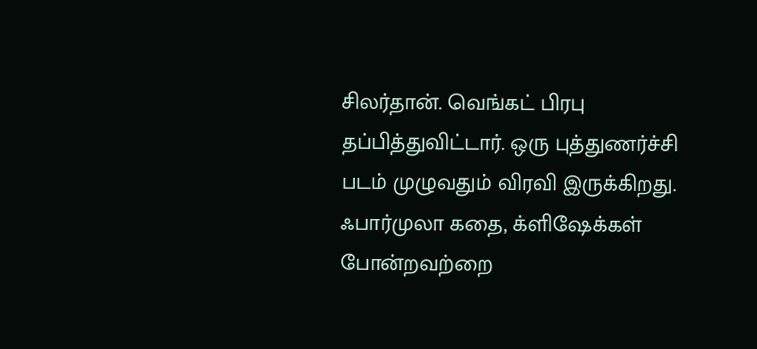சிலர்தான். வெங்கட் பிரபு தப்பித்துவிட்டார். ஒரு புத்துணர்ச்சி படம் முழுவதும் விரவி இருக்கிறது. ஃபார்முலா கதை, க்ளிஷேக்கள் போன்றவற்றை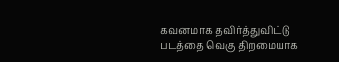கவனமாக தவிர்த்துவிட்டு படத்தை வெகு திறமையாக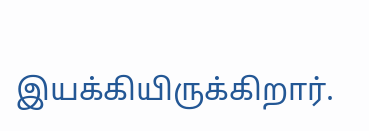இயக்கியிருக்கிறார்.